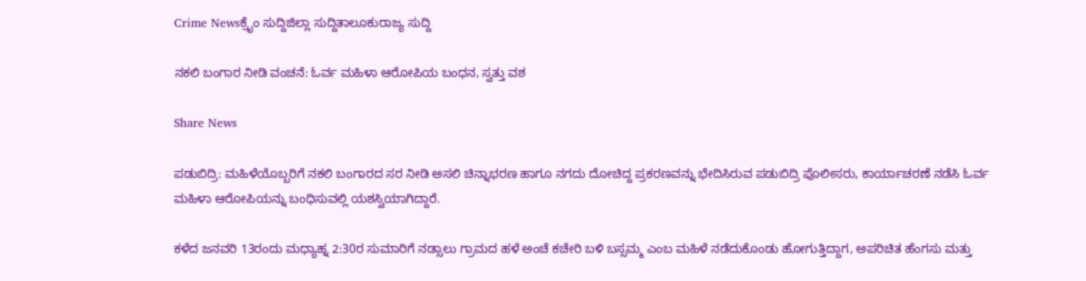Crime Newsಕ್ರೈಂ ಸುದ್ದಿಜಿಲ್ಲಾ ಸುದ್ದಿತಾಲೂಕುರಾಜ್ಯ ಸುದ್ದಿ

ನಕಲಿ ಬಂಗಾರ ನೀಡಿ ವಂಚನೆ: ಓರ್ವ ಮಹಿಳಾ ಆರೋಪಿಯ ಬಂಧನ, ಸ್ವತ್ತು ವಶ

Share News

ಪಡುಬಿದ್ರಿ: ಮಹಿಳೆಯೊಬ್ಬರಿಗೆ ನಕಲಿ ಬಂಗಾರದ ಸರ ನೀಡಿ ಅಸಲಿ ಚಿನ್ನಾಭರಣ ಹಾಗೂ ನಗದು ದೋಚಿದ್ದ ಪ್ರಕರಣವನ್ನು ಭೇದಿಸಿರುವ ಪಡುಬಿದ್ರಿ ಪೊಲೀಸರು, ಕಾರ್ಯಾಚರಣೆ ನಡೆಸಿ ಓರ್ವ ಮಹಿಳಾ ಆರೋಪಿಯನ್ನು ಬಂಧಿಸುವಲ್ಲಿ ಯಶಸ್ವಿಯಾಗಿದ್ದಾರೆ.

ಕಳೆದ ಜನವರಿ 13ರಂದು ಮಧ್ಯಾಹ್ನ 2:30ರ ಸುಮಾರಿಗೆ ನಡ್ಸಾಲು ಗ್ರಾಮದ ಹಳೆ ಅಂಚೆ ಕಚೇರಿ ಬಳಿ ಬಸ್ಸಮ್ಮ ಎಂಬ ಮಹಿಳೆ ನಡೆದುಕೊಂಡು ಹೋಗುತ್ತಿದ್ದಾಗ, ಅಪರಿಚಿತ ಹೆಂಗಸು ಮತ್ತು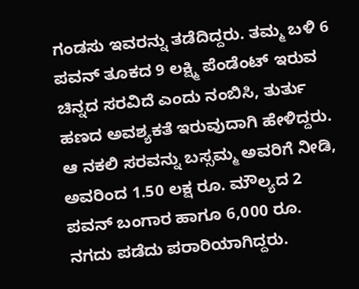ಗಂಡಸು ಇವರನ್ನು ತಡೆದಿದ್ದರು. ತಮ್ಮ ಬಳಿ 6 ಪವನ್ ತೂಕದ 9 ಲಕ್ಷ್ಮಿ ಪೆಂಡೆಂಟ್ ಇರುವ ಚಿನ್ನದ ಸರವಿದೆ ಎಂದು ನಂಬಿಸಿ, ತುರ್ತು ಹಣದ ಅವಶ್ಯಕತೆ ಇರುವುದಾಗಿ ಹೇಳಿದ್ದರು. ಆ ನಕಲಿ ಸರವನ್ನು ಬಸ್ಸಮ್ಮ ಅವರಿಗೆ ನೀಡಿ, ಅವರಿಂದ 1.50 ಲಕ್ಷ ರೂ. ಮೌಲ್ಯದ 2 ಪವನ್ ಬಂಗಾರ ಹಾಗೂ 6,000 ರೂ. ನಗದು ಪಡೆದು ಪರಾರಿಯಾಗಿದ್ದರು.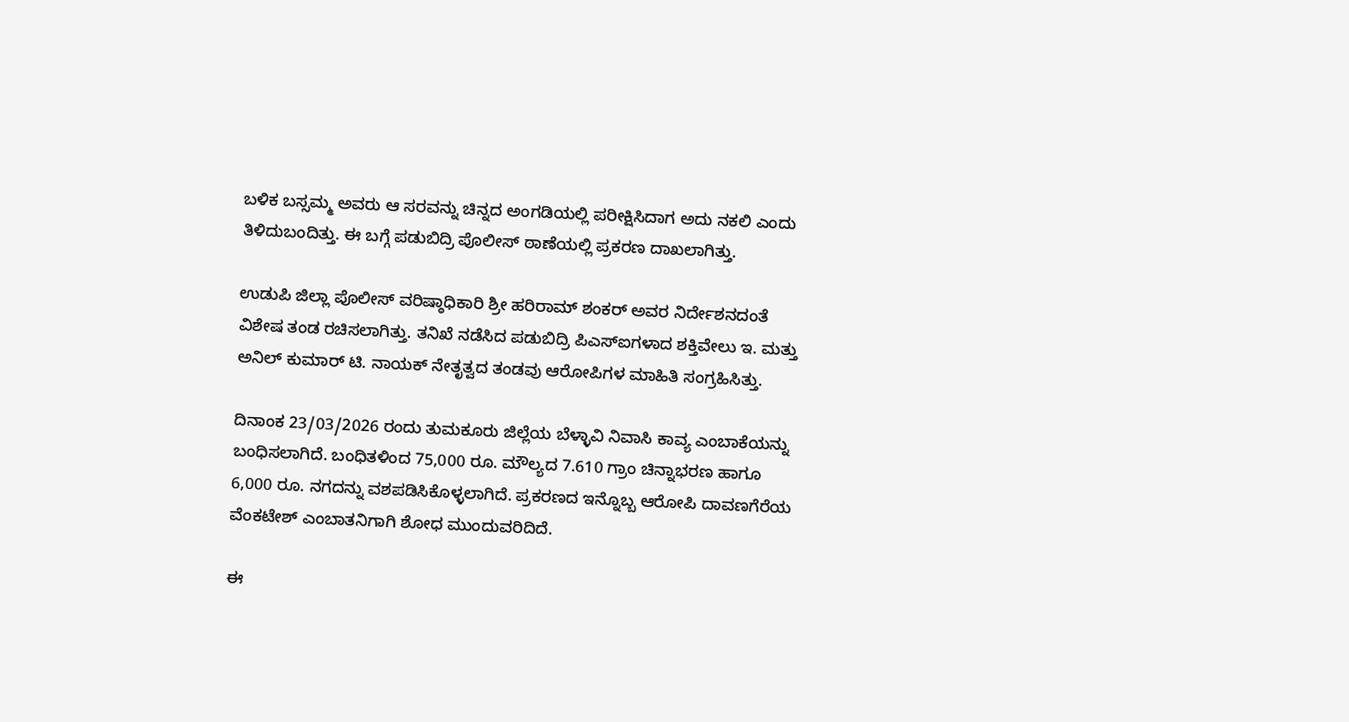ಬಳಿಕ ಬಸ್ಸಮ್ಮ ಅವರು ಆ ಸರವನ್ನು ಚಿನ್ನದ ಅಂಗಡಿಯಲ್ಲಿ ಪರೀಕ್ಷಿಸಿದಾಗ ಅದು ನಕಲಿ ಎಂದು ತಿಳಿದುಬಂದಿತ್ತು. ಈ ಬಗ್ಗೆ ಪಡುಬಿದ್ರಿ ಪೊಲೀಸ್ ಠಾಣೆಯಲ್ಲಿ ಪ್ರಕರಣ ದಾಖಲಾಗಿತ್ತು.

ಉಡುಪಿ ಜಿಲ್ಲಾ ಪೊಲೀಸ್ ವರಿಷ್ಠಾಧಿಕಾರಿ ಶ್ರೀ ಹರಿರಾಮ್ ಶಂಕರ್ ಅವರ ನಿರ್ದೇಶನದಂತೆ ವಿಶೇಷ ತಂಡ ರಚಿಸಲಾಗಿತ್ತು. ತನಿಖೆ ನಡೆಸಿದ ಪಡುಬಿದ್ರಿ ಪಿಎಸ್‌ಐಗಳಾದ ಶಕ್ತಿವೇಲು ಇ. ಮತ್ತು ಅನಿಲ್ ಕುಮಾರ್ ಟಿ. ನಾಯಕ್ ನೇತೃತ್ವದ ತಂಡವು ಆರೋಪಿಗಳ ಮಾಹಿತಿ ಸಂಗ್ರಹಿಸಿತ್ತು.

ದಿನಾಂಕ 23/03/2026 ರಂದು ತುಮಕೂರು ಜಿಲ್ಲೆಯ ಬೆಳ್ಳಾವಿ ನಿವಾಸಿ ಕಾವ್ಯ ಎಂಬಾಕೆಯನ್ನು ಬಂಧಿಸಲಾಗಿದೆ. ಬಂಧಿತಳಿಂದ 75,000 ರೂ. ಮೌಲ್ಯದ 7.610 ಗ್ರಾಂ ಚಿನ್ನಾಭರಣ ಹಾಗೂ 6,000 ರೂ. ನಗದನ್ನು ವಶಪಡಿಸಿಕೊಳ್ಳಲಾಗಿದೆ. ಪ್ರಕರಣದ ಇನ್ನೊಬ್ಬ ಆರೋಪಿ ದಾವಣಗೆರೆಯ ವೆಂಕಟೇಶ್ ಎಂಬಾತನಿಗಾಗಿ ಶೋಧ ಮುಂದುವರಿದಿದೆ.

ಈ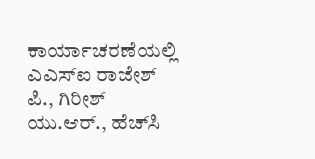ಕಾರ್ಯಾಚರಣೆಯಲ್ಲಿ ಎಎಸ್‌ಐ ರಾಜೇಶ್ ಪಿ., ಗಿರೀಶ್ ಯು.ಆರ್., ಹೆಚ್‌ಸಿ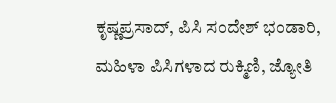ಕೃಷ್ಣಪ್ರಸಾದ್, ಪಿಸಿ ಸಂದೇಶ್ ಭಂಡಾರಿ, ಮಹಿಳಾ ಪಿಸಿಗಳಾದ ರುಕ್ಮಿಣಿ, ಜ್ಯೋತಿ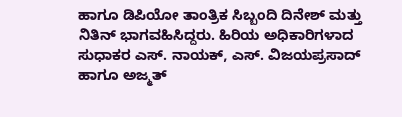ಹಾಗೂ ಡಿಪಿಯೋ ತಾಂತ್ರಿಕ ಸಿಬ್ಬಂದಿ ದಿನೇಶ್ ಮತ್ತು ನಿತಿನ್ ಭಾಗವಹಿಸಿದ್ದರು. ಹಿರಿಯ ಅಧಿಕಾರಿಗಳಾದ ಸುಧಾಕರ ಎಸ್. ನಾಯಕ್, ಎಸ್. ವಿಜಯಪ್ರಸಾದ್ ಹಾಗೂ ಅಜ್ಮತ್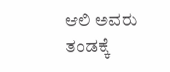ಆಲಿ ಅವರು ತಂಡಕ್ಕೆ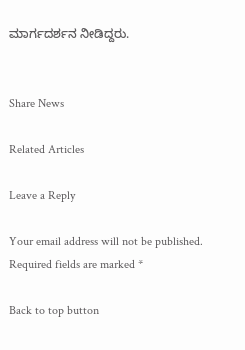ಮಾರ್ಗದರ್ಶನ ನೀಡಿದ್ದರು.


Share News

Related Articles

Leave a Reply

Your email address will not be published. Required fields are marked *

Back to top button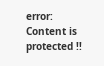error: Content is protected !!